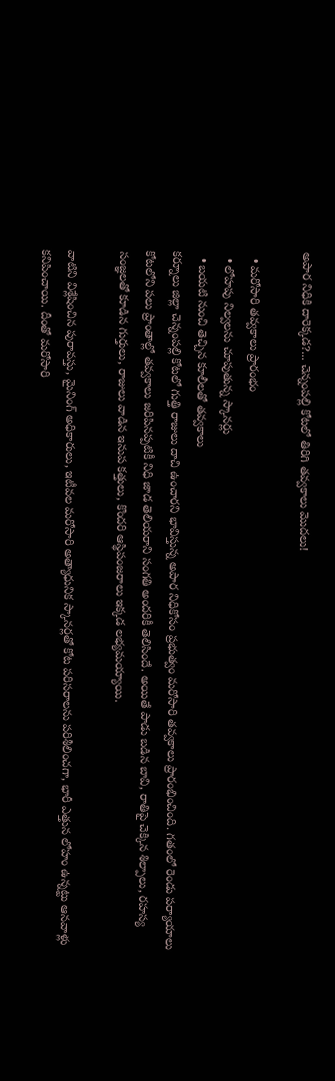అపార నిధికి దారెక్కడ?... చెన్నంపల్లి కోటలో తిరిగి తవ్వకాలు మొదలు!

  • మరోసారి తవ్వకాలు ప్రారంభం
  • లోహపు నిల్వలను చూపుతున్న స్కానర్లు
  • బయటి నుంచి తెచ్చిన కూలీలతో తవ్వకాలు
కర్నూలు జిల్లా చెన్నంపల్లి కోటలో గుత్తి రాజులు దాచి ఉంచారని భావిస్తున్న అపార నిధికోసం ప్రభుత్వం మరోసారి తవ్వకాలు ప్రారంభించింది. గతంలో రెండు పర్యాయాలు కోటలోని పలు ప్రాంతాల్లో తవ్వకాలు జరిపినప్పటికీ నిధి జాడ తెలియరాని సంగతి అందరికీ తెలిసిందే. అయితే పాడు బడిన బావి, రాతిపై చెక్కిన శిల్పాలు, రహస్య సంజ్ఞలతో కూడిన గుర్తులు, రాజులు వాడిన ఇనుప కత్తులు, కొందరి ఆస్థిపంజరాలు ఇక్కడ లభ్యమయ్యాయి.

వాటిని విశ్లేషించిన పురావస్తు, మైనింగ్ అధికారులు, ఇటీవల మరోసారి అత్యాధునిక స్కానర్లతో కోట పరిసరాలను పరిశీలించగా, భారీ ఎత్తున లోహం ఉన్నట్టు ఆనవాళ్లు కనిపించాయి. దీంతో మరోసారి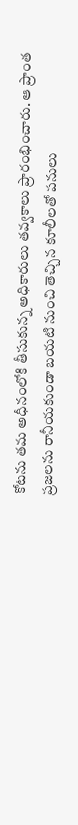కోటను తమ అధీనంలోకి తీసుకున్న అధికారులు తవ్వకాలు ప్రారంభించారు. ఆ ప్రాంత ప్రజలను రానీయకుండా బయటి నుంచి తెచ్చిన కూలీలతో పనులు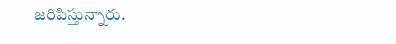జరిపిస్తున్నారు.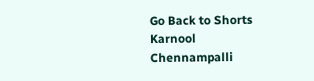Go Back to Shorts
Karnool
Chennampalli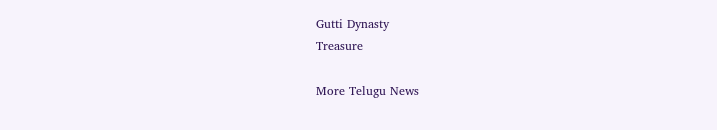Gutti Dynasty
Treasure

More Telugu News